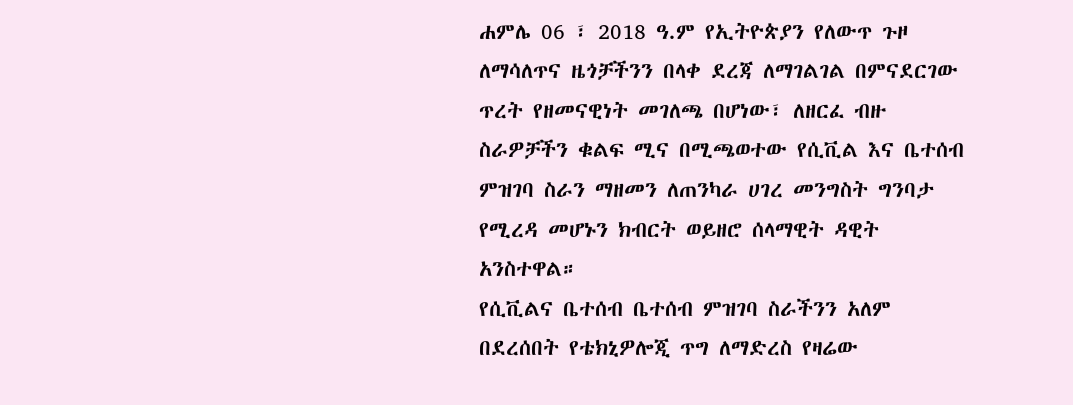ሐምሌ 06 ፣ 2018 ዓ.ም የኢትዮጵያን የለውጥ ጉዞ ለማሳለጥና ዜጎቻችንን በላቀ ደረጃ ለማገልገል በምናደርገው ጥረት የዘመናዊነት መገለጫ በሆነው፣ ለዘርፈ ብዙ ስራዎቻችን ቁልፍ ሚና በሚጫወተው የሲቪል እና ቤተሰብ ምዝገባ ስራን ማዘመን ለጠንካራ ሀገረ መንግስት ግንባታ የሚረዳ መሆኑን ክብርት ወይዘሮ ሰላማዊት ዳዊት አንስተዋል።
የሲቪልና ቤተሰብ ቤተሰብ ምዝገባ ስራችንን አለም በደረሰበት የቴክኒዎሎጂ ጥግ ለማድረስ የዛሬው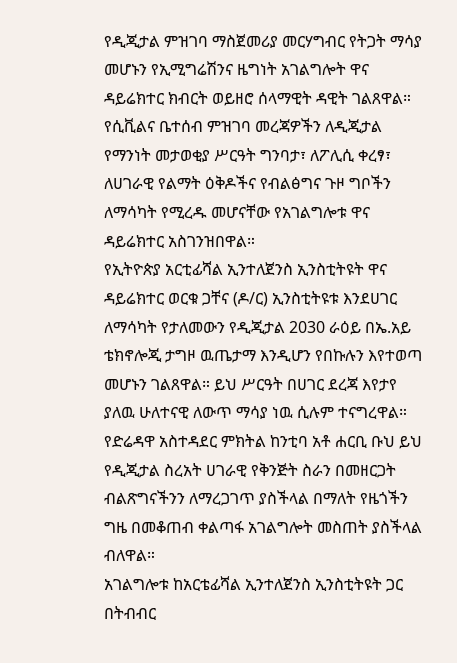የዲጂታል ምዝገባ ማስጀመሪያ መርሃግብር የትጋት ማሳያ መሆኑን የኢሚግሬሽንና ዜግነት አገልግሎት ዋና ዳይሬክተር ክብርት ወይዘሮ ሰላማዊት ዳዊት ገልጸዋል።
የሲቪልና ቤተሰብ ምዝገባ መረጃዎችን ለዲጂታል የማንነት መታወቂያ ሥርዓት ግንባታ፣ ለፖሊሲ ቀረፃ፣ ለሀገራዊ የልማት ዕቅዶችና የብልፅግና ጉዞ ግቦችን ለማሳካት የሚረዱ መሆናቸው የአገልግሎቱ ዋና ዳይሬክተር አስገንዝበዋል።
የኢትዮጵያ አርቲፊሻል ኢንተለጀንስ ኢንስቲትዩት ዋና ዳይሬክተር ወርቁ ጋቸና (ዶ/ር) ኢንስቲትዩቱ እንደሀገር ለማሳካት የታለመውን የዲጂታል 2030 ራዕይ በኤ.አይ ቴክኖሎጂ ታግዞ ዉጤታማ እንዲሆን የበኩሉን እየተወጣ መሆኑን ገልጸዋል። ይህ ሥርዓት በሀገር ደረጃ እየታየ ያለዉ ሁለተናዊ ለውጥ ማሳያ ነዉ ሲሉም ተናግረዋል።
የድሬዳዋ አስተዳደር ምክትል ከንቲባ አቶ ሐርቢ ቡህ ይህ የዲጂታል ስረአት ሀገራዊ የቅንጅት ስራን በመዘርጋት ብልጽግናችንን ለማረጋገጥ ያስችላል በማለት የዜጎችን ግዜ በመቆጠብ ቀልጣፋ አገልግሎት መስጠት ያስችላል ብለዋል።
አገልግሎቱ ከአርቴፊሻል ኢንተለጀንስ ኢንስቲትዩት ጋር በትብብር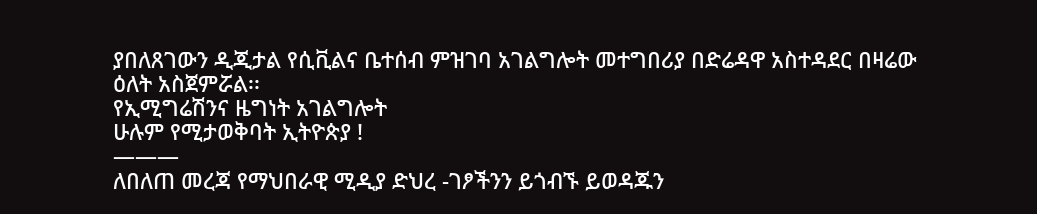ያበለጸገውን ዲጂታል የሲቪልና ቤተሰብ ምዝገባ አገልግሎት መተግበሪያ በድሬዳዋ አስተዳደር በዛሬው ዕለት አስጀምሯል፡፡
የኢሚግሬሽንና ዜግነት አገልግሎት
ሁሉም የሚታወቅባት ኢትዮጵያ !
———
ለበለጠ መረጃ የማህበራዊ ሚዲያ ድህረ -ገፆችንን ይጎብኙ ይወዳጁን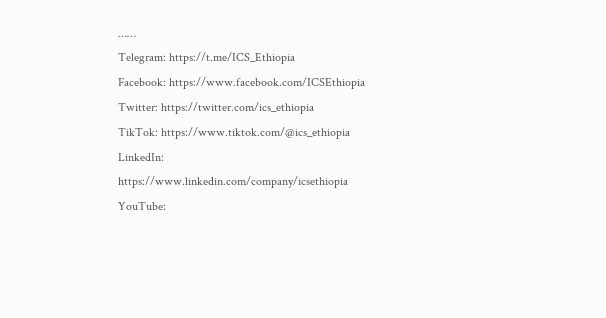……
Telegram: https://t.me/ICS_Ethiopia
Facebook: https://www.facebook.com/ICSEthiopia
Twitter: https://twitter.com/ics_ethiopia
TikTok: https://www.tiktok.com/@ics_ethiopia
LinkedIn: https://www.linkedin.com/company/icsethiopia
YouTube: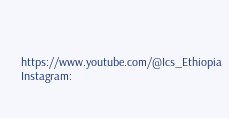https://www.youtube.com/@Ics_Ethiopia
Instagram: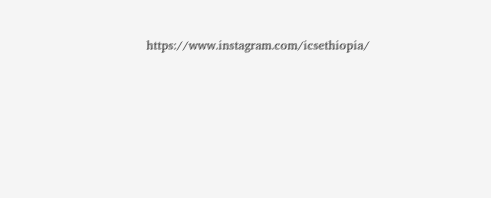https://www.instagram.com/icsethiopia/